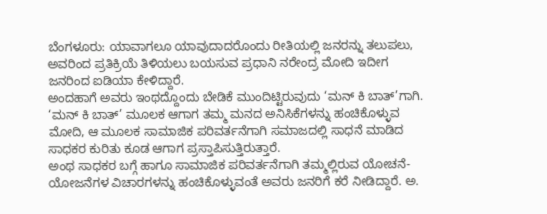ಬೆಂಗಳೂರು: ಯಾವಾಗಲೂ ಯಾವುದಾದರೊಂದು ರೀತಿಯಲ್ಲಿ ಜನರನ್ನು ತಲುಪಲು, ಅವರಿಂದ ಪ್ರತಿಕ್ರಿಯೆ ತಿಳಿಯಲು ಬಯಸುವ ಪ್ರಧಾನಿ ನರೇಂದ್ರ ಮೋದಿ ಇದೀಗ ಜನರಿಂದ ಐಡಿಯಾ ಕೇಳಿದ್ದಾರೆ.
ಅಂದಹಾಗೆ ಅವರು ಇಂಥದ್ದೊಂದು ಬೇಡಿಕೆ ಮುಂದಿಟ್ಟಿರುವುದು ‘ಮನ್ ಕಿ ಬಾತ್’ಗಾಗಿ. ‘ಮನ್ ಕಿ ಬಾತ್’ ಮೂಲಕ ಆಗಾಗ ತಮ್ಮ ಮನದ ಅನಿಸಿಕೆಗಳನ್ನು ಹಂಚಿಕೊಳ್ಳುವ ಮೋದಿ, ಆ ಮೂಲಕ ಸಾಮಾಜಿಕ ಪರಿವರ್ತನೆಗಾಗಿ ಸಮಾಜದಲ್ಲಿ ಸಾಧನೆ ಮಾಡಿದ ಸಾಧಕರ ಕುರಿತು ಕೂಡ ಆಗಾಗ ಪ್ರಸ್ತಾಪಿಸುತ್ತಿರುತ್ತಾರೆ.
ಅಂಥ ಸಾಧಕರ ಬಗ್ಗೆ ಹಾಗೂ ಸಾಮಾಜಿಕ ಪರಿವರ್ತನೆಗಾಗಿ ತಮ್ಮಲ್ಲಿರುವ ಯೋಚನೆ-ಯೋಜನೆಗಳ ವಿಚಾರಗಳನ್ನು ಹಂಚಿಕೊಳ್ಳುವಂತೆ ಅವರು ಜನರಿಗೆ ಕರೆ ನೀಡಿದ್ದಾರೆ. ಅ.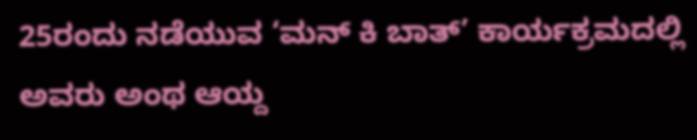25ರಂದು ನಡೆಯುವ ‘ಮನ್ ಕಿ ಬಾತ್’ ಕಾರ್ಯಕ್ರಮದಲ್ಲಿ ಅವರು ಅಂಥ ಆಯ್ದ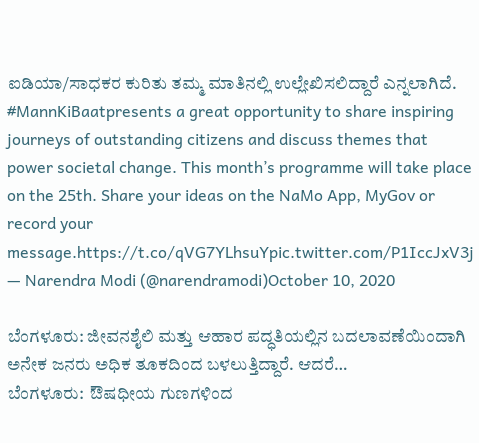ಐಡಿಯಾ/ಸಾಧಕರ ಕುರಿತು ತಮ್ಮ ಮಾತಿನಲ್ಲಿ ಉಲ್ಲೇಖಿಸಲಿದ್ದಾರೆ ಎನ್ನಲಾಗಿದೆ.
#MannKiBaatpresents a great opportunity to share inspiring journeys of outstanding citizens and discuss themes that power societal change. This month’s programme will take place on the 25th. Share your ideas on the NaMo App, MyGov or record your message.https://t.co/qVG7YLhsuYpic.twitter.com/P1IccJxV3j
— Narendra Modi (@narendramodi)October 10, 2020

ಬೆಂಗಳೂರು: ಜೀವನಶೈಲಿ ಮತ್ತು ಆಹಾರ ಪದ್ಧತಿಯಲ್ಲಿನ ಬದಲಾವಣೆಯಿಂದಾಗಿ ಅನೇಕ ಜನರು ಅಧಿಕ ತೂಕದಿಂದ ಬಳಲುತ್ತಿದ್ದಾರೆ. ಆದರೆ…
ಬೆಂಗಳೂರು:  ಔಷಧೀಯ ಗುಣಗಳಿಂದ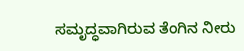ಸಮೃದ್ಧವಾಗಿರುವ ತೆಂಗಿನ ನೀರು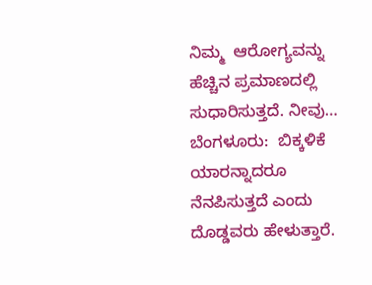ನಿಮ್ಮ  ಆರೋಗ್ಯವನ್ನು ಹೆಚ್ಚಿನ ಪ್ರಮಾಣದಲ್ಲಿ ಸುಧಾರಿಸುತ್ತದೆ. ನೀವು…
ಬೆಂಗಳೂರು:  ಬಿಕ್ಕಳಿಕೆ ಯಾರನ್ನಾದರೂ ನೆನಪಿಸುತ್ತದೆ ಎಂದು ದೊಡ್ಡವರು ಹೇಳುತ್ತಾರೆ.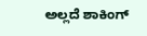ಅಲ್ಲದೆ ಶಾಕಿಂಗ್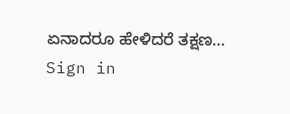ಏನಾದರೂ ಹೇಳಿದರೆ ತಕ್ಷಣ…
Sign in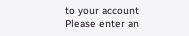to your account
Please enter an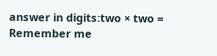answer in digits:two × two =
Remember me